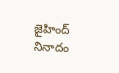జైహింద్ నినాదం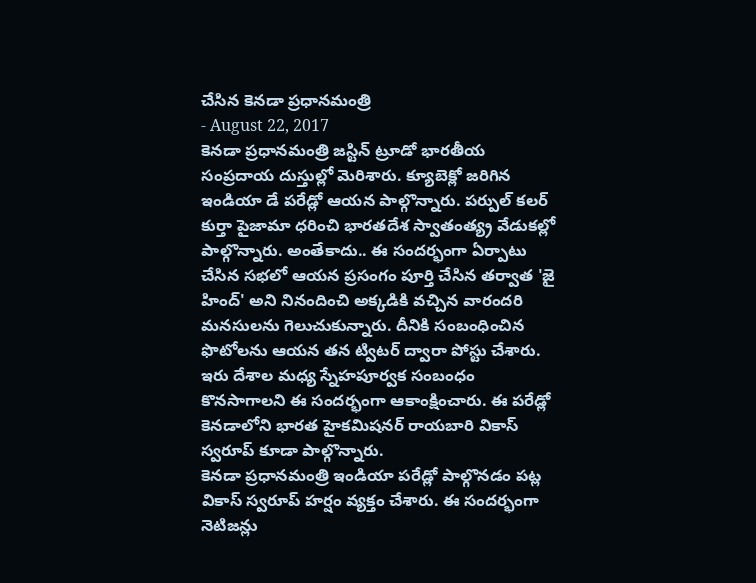చేసిన కెనడా ప్రధానమంత్రి
- August 22, 2017
కెనడా ప్రధానమంత్రి జస్టిన్ ట్రూడో భారతీయ సంప్రదాయ దుస్తుల్లో మెరిశారు. క్యూబెక్లో జరిగిన ఇండియా డే పరేడ్లో ఆయన పాల్గొన్నారు. పర్పుల్ కలర్ కుర్తా పైజామా ధరించి భారతదేశ స్వాతంత్య్ర వేడుకల్లో పాల్గొన్నారు. అంతేకాదు.. ఈ సందర్భంగా ఏర్పాటు చేసిన సభలో ఆయన ప్రసంగం పూర్తి చేసిన తర్వాత 'జై హింద్' అని నినందించి అక్కడికి వచ్చిన వారందరి మనసులను గెలుచుకున్నారు. దీనికి సంబంధించిన ఫొటోలను ఆయన తన ట్విటర్ ద్వారా పోస్టు చేశారు. ఇరు దేశాల మధ్య స్నేహపూర్వక సంబంధం కొనసాగాలని ఈ సందర్భంగా ఆకాంక్షించారు. ఈ పరేడ్లో కెనడాలోని భారత హైకమిషనర్ రాయబారి వికాస్ స్వరూప్ కూడా పాల్గొన్నారు.
కెనడా ప్రధానమంత్రి ఇండియా పరేడ్లో పాల్గొనడం పట్ల వికాస్ స్వరూప్ హర్షం వ్యక్తం చేశారు. ఈ సందర్భంగా నెటిజన్లు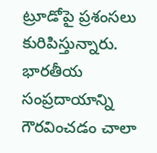ట్రూడోపై ప్రశంసలు కురిపిస్తున్నారు. భారతీయ సంప్రదాయాన్ని గౌరవించడం చాలా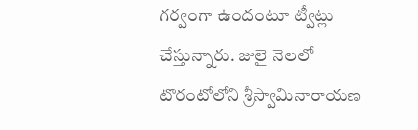గర్వంగా ఉందంటూ ట్వీట్లు చేస్తున్నారు. జులై నెలలో టొరంటోలోని శ్రీస్వామినారాయణ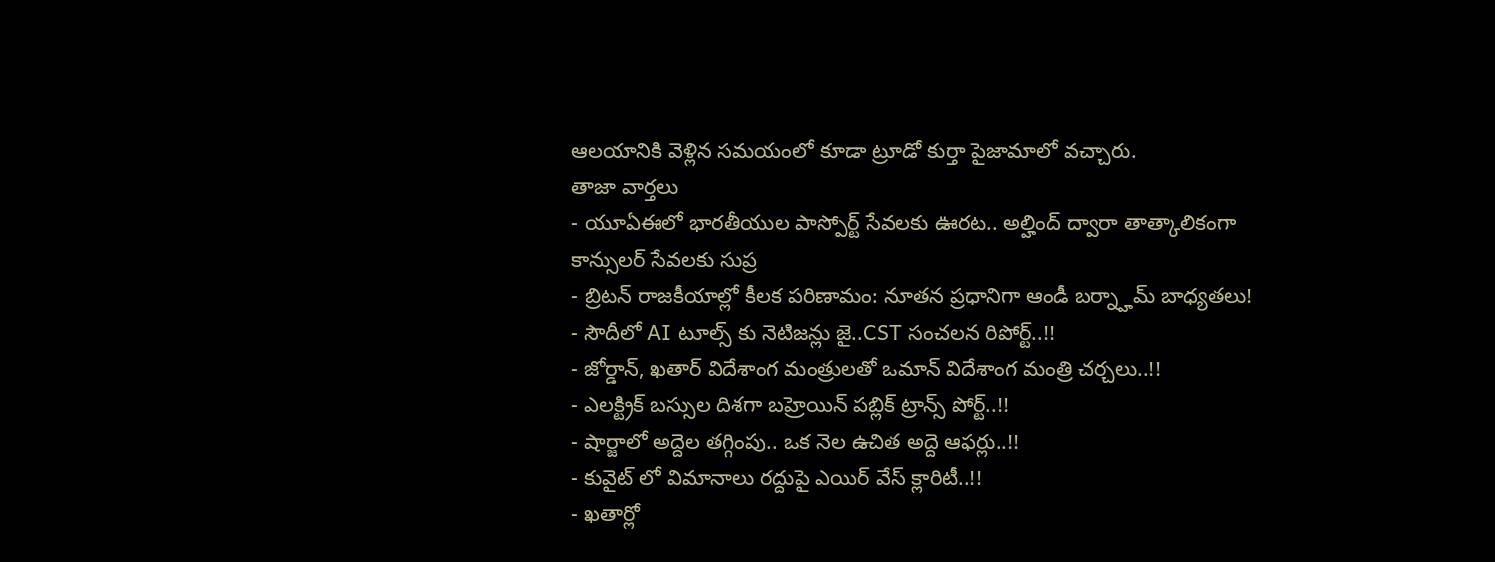ఆలయానికి వెళ్లిన సమయంలో కూడా ట్రూడో కుర్తా పైజామాలో వచ్చారు.
తాజా వార్తలు
- యూఏఈలో భారతీయుల పాస్పోర్ట్ సేవలకు ఊరట.. అల్హింద్ ద్వారా తాత్కాలికంగా కాన్సులర్ సేవలకు సుప్ర
- బ్రిటన్ రాజకీయాల్లో కీలక పరిణామం: నూతన ప్రధానిగా ఆండీ బర్న్హామ్ బాధ్యతలు!
- సౌదీలో AI టూల్స్ కు నెటిజన్లు జై..CST సంచలన రిపోర్ట్..!!
- జోర్డాన్, ఖతార్ విదేశాంగ మంత్రులతో ఒమాన్ విదేశాంగ మంత్రి చర్చలు..!!
- ఎలక్ట్రిక్ బస్సుల దిశగా బహ్రెయిన్ పబ్లిక్ ట్రాన్స్ పోర్ట్..!!
- షార్జాలో అద్దెల తగ్గింపు.. ఒక నెల ఉచిత అద్దె ఆఫర్లు..!!
- కువైట్ లో విమానాలు రద్దుపై ఎయిర్ వేస్ క్లారిటీ..!!
- ఖతార్లో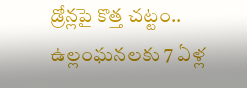డ్రోన్లపై కొత్త చట్టం.. ఉల్లంఘనలకు 7 ఏళ్ల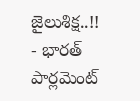జైలుశిక్ష..!!
- భారత్ పార్లమెంట్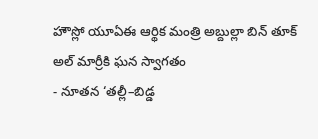హౌస్లో యూఏఈ ఆర్థిక మంత్రి అబ్దుల్లా బిన్ తూక్ అల్ మార్రీకి ఘన స్వాగతం
- నూతన ‘తల్లీ–బిడ్డ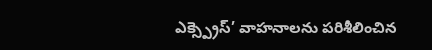ఎక్స్ప్రెస్’ వాహనాలను పరిశీలించిన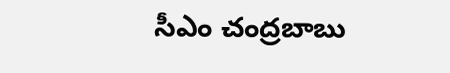సీఎం చంద్రబాబు